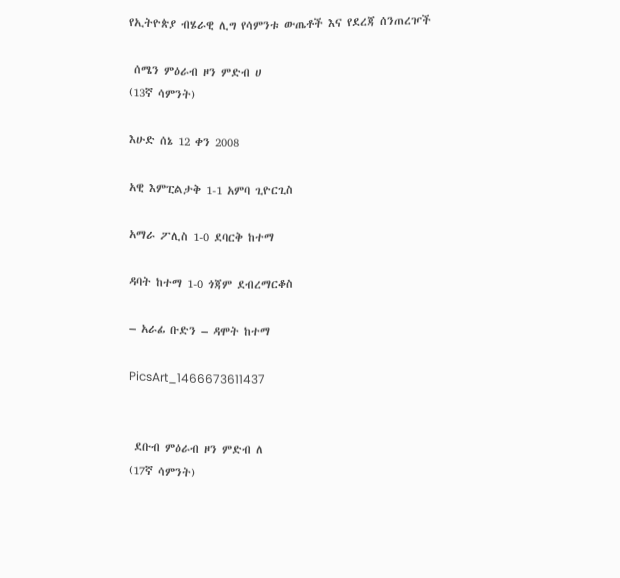የኢትዮጵያ ብሄራዊ ሊግ የሳምንቱ ውጤቶች እና የደረጃ ሰንጠረዦች

 ሰሜን ምዕራብ ዞን ምድብ ሀ
(13ኛ ሳምንት)

እሁድ ሰኔ 12 ቀን 2008

አዊ እምፒልታቅ 1-1 አምባ ጊዮርጊስ

አማራ ፖሊስ 1-0 ደባርቅ ከተማ

ዳባት ከተማ 1-0 ጎጃም ደብረማርቆስ

– አራፊ ቡድን – ዳሞት ከተማ

PicsArt_1466673611437


 ደቡብ ምዕራብ ዞን ምድብ ለ
(17ኛ ሳምንት)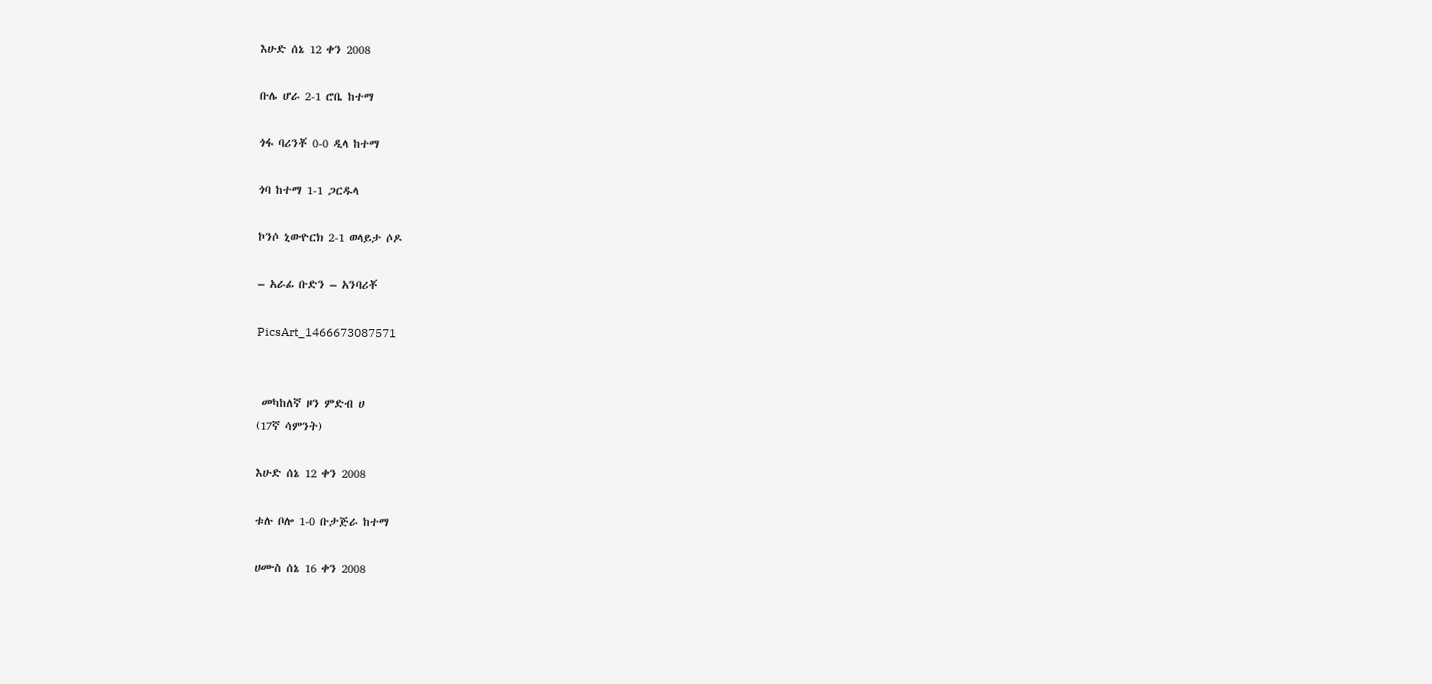እሁድ ሰኔ 12 ቀን 2008

ቡሌ ሆራ 2-1 ሮቤ ከተማ

ጎፋ ባሪንቾ 0-0 ዲላ ከተማ

ጎባ ከተማ 1-1 ጋርዱላ

ኮንሶ ኒውዮርክ 2-1 ወላይታ ሶዶ

– አራፊ ቡድን – አንባሪቾ

PicsArt_1466673087571


 መካከለኛ ዞን ምድብ ሀ
(17ኛ ሳምንት)

እሁድ ሰኔ 12 ቀን 2008

ቱሉ ቦሎ 1-0 ቡታጅራ ከተማ

ሀሙስ ሰኔ 16 ቀን 2008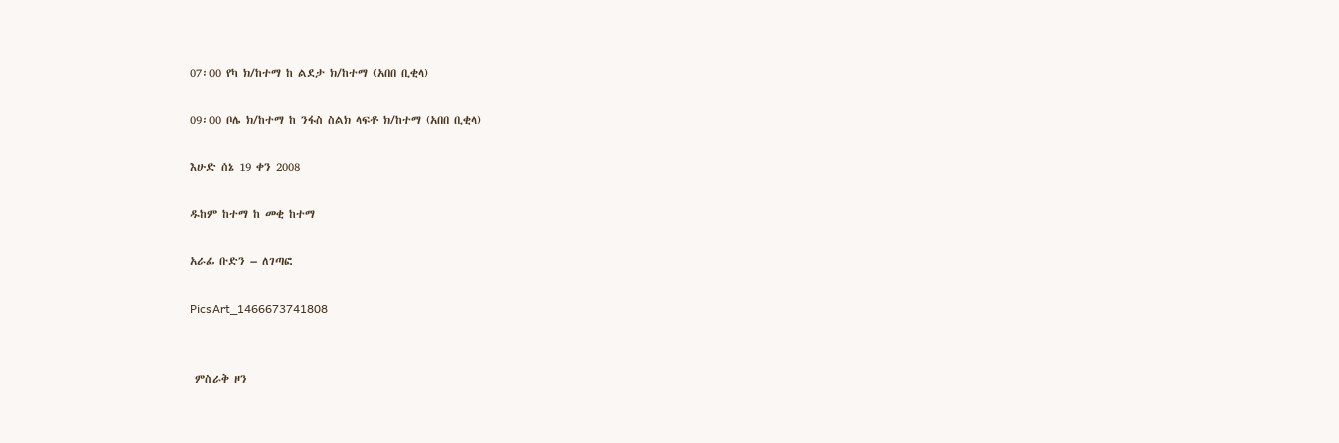07፡00 የካ ክ/ከተማ ከ ልደታ ክ/ከተማ (አበበ ቢቂላ)

09፡00 ቦሌ ክ/ከተማ ከ ንፋስ ስልክ ላፍቶ ክ/ከተማ (አበበ ቢቂላ)

እሁድ ሰኔ 19 ቀን 2008

ዱከም ከተማ ከ መቂ ከተማ

አራፊ ቡድን – ለገጣፎ

PicsArt_1466673741808


 ምስራቅ ዞን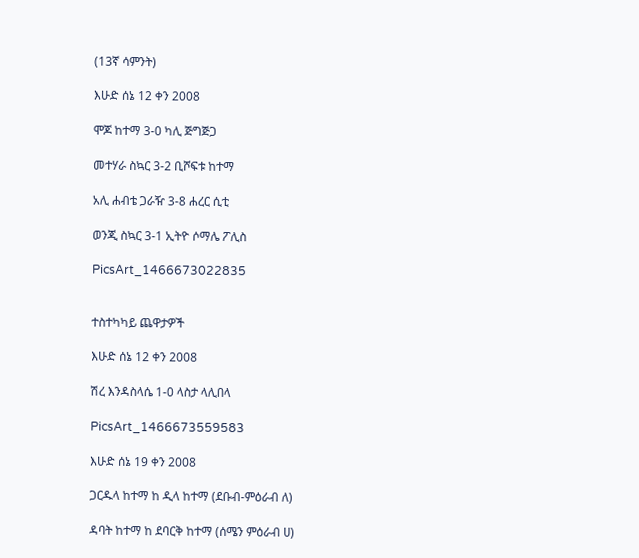(13ኛ ሳምንት)

እሁድ ሰኔ 12 ቀን 2008

ሞጆ ከተማ 3-0 ካሊ ጅግጅጋ

መተሃራ ስኳር 3-2 ቢሾፍቱ ከተማ

አሊ ሐብቴ ጋራዥ 3-8 ሐረር ሲቲ

ወንጂ ስኳር 3-1 ኢትዮ ሶማሌ ፖሊስ

PicsArt_1466673022835


ተስተካካይ ጨዋታዎች

እሁድ ሰኔ 12 ቀን 2008

ሽረ እንዳስላሴ 1-0 ላስታ ላሊበላ

PicsArt_1466673559583

እሁድ ሰኔ 19 ቀን 2008

ጋርዱላ ከተማ ከ ዲላ ከተማ (ደቡብ-ምዕራብ ለ)

ዳባት ከተማ ከ ደባርቅ ከተማ (ሰሜን ምዕራብ ሀ)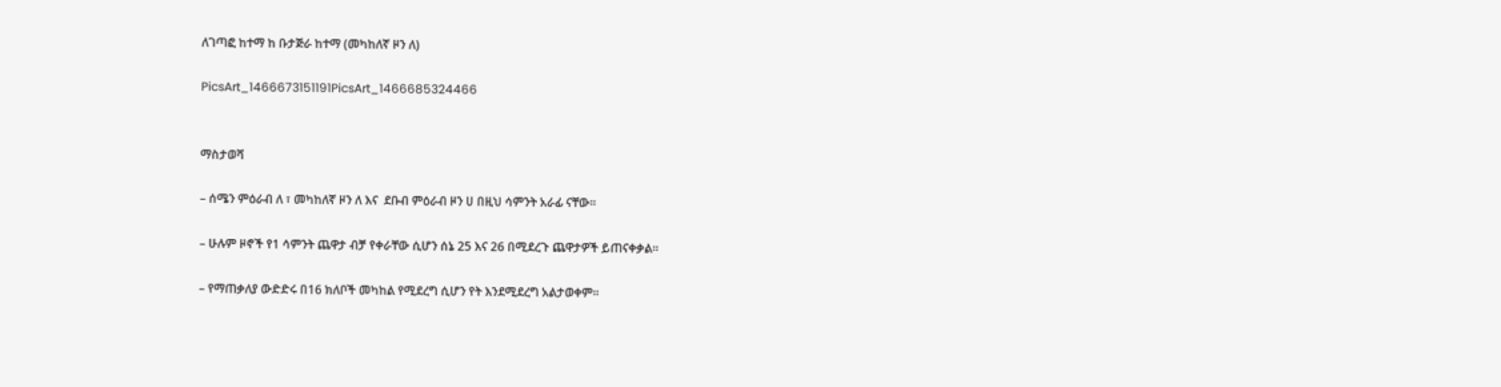ለገጣፎ ከተማ ከ ቡታጅራ ከተማ (መካከለኛ ዞን ለ)

PicsArt_1466673151191PicsArt_1466685324466


ማስታወሻ

– ሰሜን ምዕራብ ለ ፣ መካከለኛ ዞን ለ እና  ደቡብ ምዕራብ ዞን ሀ በዚህ ሳምንት አራፊ ናቸው፡፡

– ሁሉም ዞኖች የ1 ሳምንት ጨዋታ ብቻ የቀራቸው ሲሆን ሰኔ 25 እና 26 በሚደረጉ ጨዋታዎች ይጠናቀቃል፡፡

– የማጠቃለያ ውድድሩ በ16 ክለቦች መካከል የሚደረግ ሲሆን የት እንደሚደረግ አልታወቀም፡፡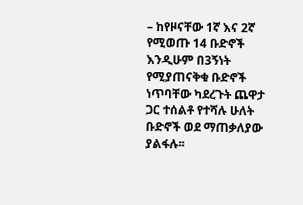– ከየዞናቸው 1ኛ እና 2ኛ የሚወጡ 14 ቡድኖች እንዲሁም በ3ኝነት የሚያጠናቅቁ ቡድኖች ነጥባቸው ካደረጉት ጨዋታ ጋር ተሰልቶ የተሻሉ ሁለት ቡድኖች ወደ ማጠቃለያው ያልፋሉ፡፡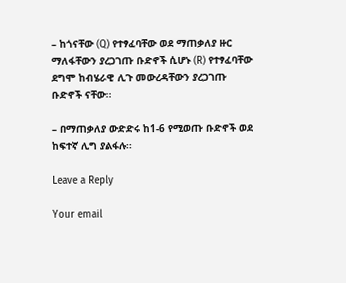– ከጎናቸው (Q) የተፃፈባቸው ወደ ማጠቃለያ ዙር ማለፋቸውን ያረጋገጡ ቡድኖች ሲሆኑ (R) የተፃፈባቸው ደግሞ ከብሄራዊ ሊጉ መውረዳቸውን ያረጋገጡ ቡድኖች ናቸው፡፡

– በማጠቃለያ ውድድሩ ከ1-6 የሚወጡ ቡድኖች ወደ ከፍተኛ ሊግ ያልፋሉ፡፡

Leave a Reply

Your email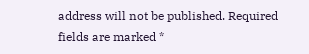address will not be published. Required fields are marked *